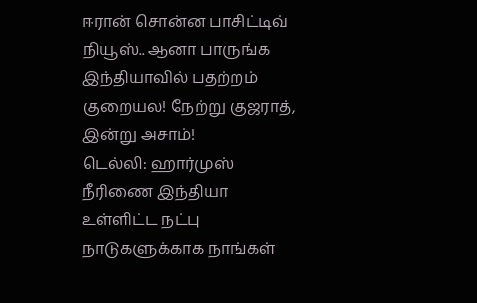ஈரான் சொன்ன பாசிட்டிவ் நியூஸ்.. ஆனா பாருங்க இந்தியாவில் பதற்றம் குறையல! நேற்று குஜராத், இன்று அசாம்!
டெல்லி: ஹார்முஸ் நீரிணை இந்தியா உள்ளிட்ட நட்பு நாடுகளுக்காக நாங்கள்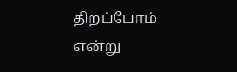திறப்போம் என்று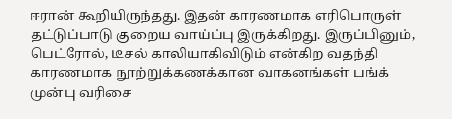ஈரான் கூறியிருந்தது. இதன் காரணமாக எரிபொருள் தட்டுப்பாடு குறைய வாய்ப்பு இருக்கிறது. இருப்பினும், பெட்ரோல், டீசல் காலியாகிவிடும் என்கிற வதந்தி காரணமாக நூற்றுக்கணக்கான வாகனங்கள் பங்க் முன்பு வரிசை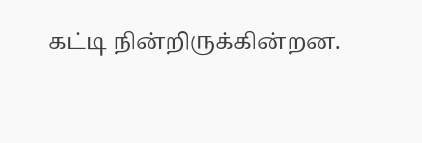கட்டி நின்றிருக்கின்றன.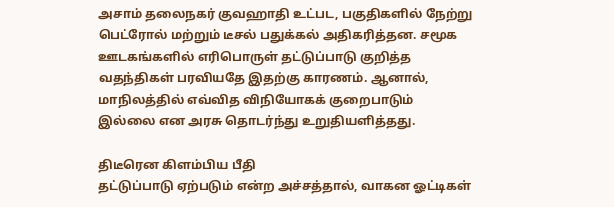அசாம் தலைநகர் குவஹாதி உட்பட, பகுதிகளில் நேற்று பெட்ரோல் மற்றும் டீசல் பதுக்கல் அதிகரித்தன. சமூக ஊடகங்களில் எரிபொருள் தட்டுப்பாடு குறித்த வதந்திகள் பரவியதே இதற்கு காரணம். ஆனால், மாநிலத்தில் எவ்வித விநியோகக் குறைபாடும் இல்லை என அரசு தொடர்ந்து உறுதியளித்தது.

திடீரென கிளம்பிய பீதி
தட்டுப்பாடு ஏற்படும் என்ற அச்சத்தால், வாகன ஓட்டிகள்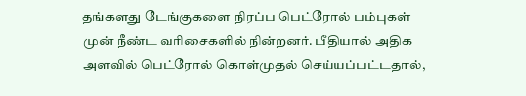தங்களது டேங்குகளை நிரப்ப பெட்ரோல் பம்புகள் முன் நீண்ட வரிசைகளில் நின்றனர். பீதியால் அதிக அளவில் பெட்ரோல் கொள்முதல் செய்யப்பட்டதால்,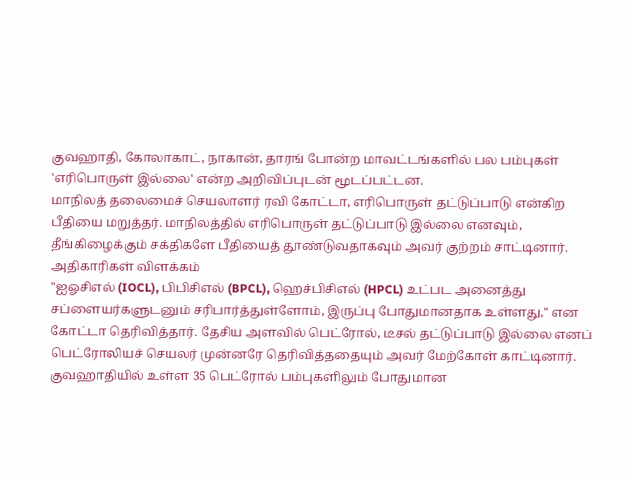குவஹாதி, கோலாகாட், நாகான், தாரங் போன்ற மாவட்டங்களில் பல பம்புகள் 'எரிபொருள் இல்லை' என்ற அறிவிப்புடன் மூடப்பட்டன.
மாநிலத் தலைமைச் செயலாளர் ரவி கோட்டா, எரிபொருள் தட்டுப்பாடு என்கிற பீதியை மறுத்தர். மாநிலத்தில் எரிபொருள் தட்டுப்பாடு இல்லை எனவும், தீங்கிழைக்கும் சக்திகளே பீதியைத் தூண்டுவதாகவும் அவர் குற்றம் சாட்டினார்.
அதிகாரிகள் விளக்கம்
"ஐஓசிஎல் (IOCL), பிபிசிஎல் (BPCL), ஹெச்பிசிஎல் (HPCL) உட்பட அனைத்து சப்ளையர்களுடனும் சரிபார்த்துள்ளோம், இருப்பு போதுமானதாக உள்ளது," என கோட்டா தெரிவித்தார். தேசிய அளவில் பெட்ரோல், டீசல் தட்டுப்பாடு இல்லை எனப் பெட்ரோலியச் செயலர் முன்னரே தெரிவித்ததையும் அவர் மேற்கோள் காட்டினார். குவஹாதியில் உள்ள 35 பெட்ரோல் பம்புகளிலும் போதுமான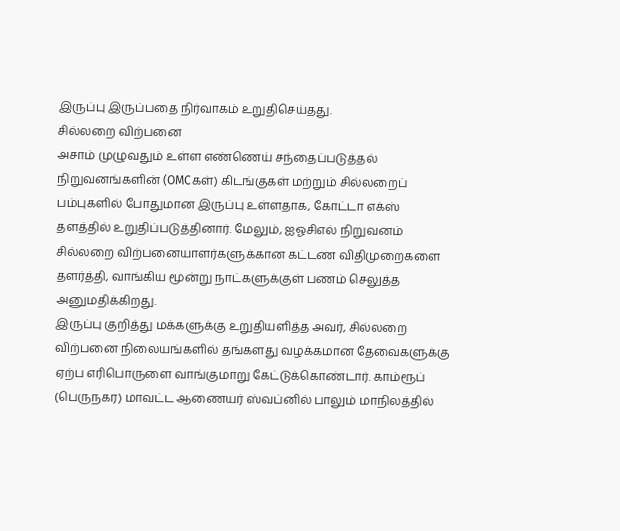இருப்பு இருப்பதை நிர்வாகம் உறுதிசெய்தது.
சில்லறை விற்பனை
அசாம் முழுவதும் உள்ள எண்ணெய் சந்தைப்படுத்தல் நிறுவனங்களின் (OMCகள்) கிடங்குகள் மற்றும் சில்லறைப் பம்புகளில் போதுமான இருப்பு உள்ளதாக, கோட்டா எக்ஸ் தளத்தில் உறுதிப்படுத்தினார். மேலும், ஐஓசிஎல் நிறுவனம் சில்லறை விற்பனையாளர்களுக்கான கட்டண விதிமுறைகளை தளர்த்தி, வாங்கிய மூன்று நாட்களுக்குள் பணம் செலுத்த அனுமதிக்கிறது.
இருப்பு குறித்து மக்களுக்கு உறுதியளித்த அவர், சில்லறை விற்பனை நிலையங்களில் தங்களது வழக்கமான தேவைகளுக்கு ஏற்ப எரிபொருளை வாங்குமாறு கேட்டுக்கொண்டார். காம்ரூப் (பெருநகர) மாவட்ட ஆணையர் ஸ்வப்னில் பாலும் மாநிலத்தில்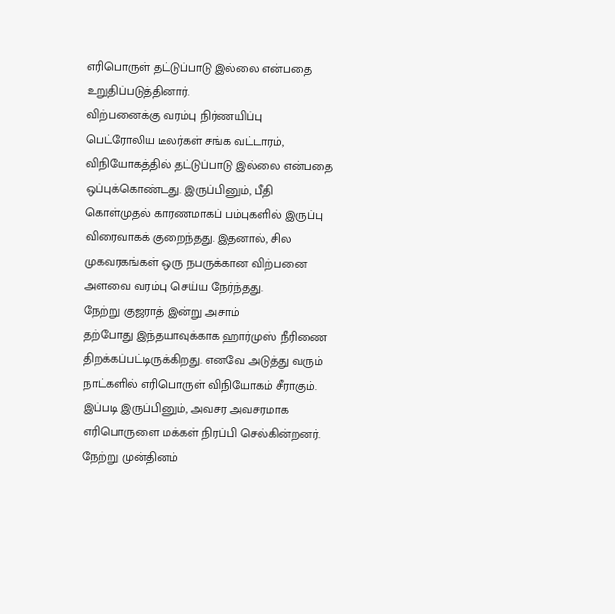எரிபொருள் தட்டுப்பாடு இல்லை என்பதை உறுதிப்படுத்தினார்.
விற்பனைக்கு வரம்பு நிர்ணயிப்பு
பெட்ரோலிய டீலர்கள் சங்க வட்டாரம், விநியோகத்தில் தட்டுப்பாடு இல்லை என்பதை ஒப்புக்கொண்டது. இருப்பினும், பீதி கொள்முதல் காரணமாகப் பம்புகளில் இருப்பு விரைவாகக் குறைந்தது. இதனால், சில முகவரகங்கள் ஒரு நபருக்கான விற்பனை அளவை வரம்பு செய்ய நேர்ந்தது.
நேற்று குஜராத் இன்று அசாம்
தற்போது இந்தயாவுக்காக ஹார்முஸ் நீரிணை திறக்கப்பட்டிருக்கிறது. எனவே அடுத்து வரும் நாட்களில் எரிபொருள் விநியோகம் சீராகும். இப்படி இருப்பினும், அவசர அவசரமாக எரிபொருளை மக்கள் நிரப்பி செல்கின்றனர். நேற்று முன்தினம்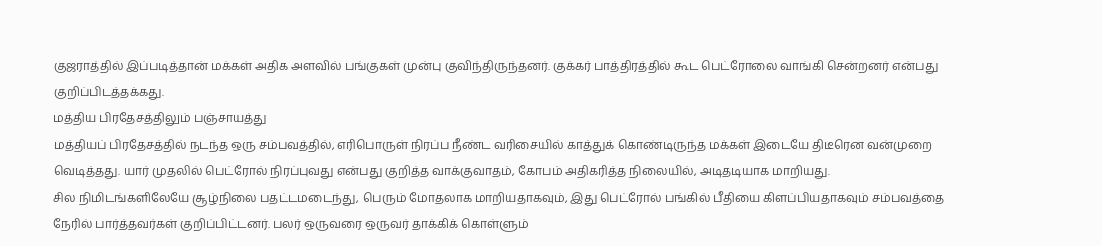குஜராத்தில் இப்படித்தான் மக்கள் அதிக அளவில் பங்குகள் முன்பு குவிந்திருந்தனர். குக்கர் பாத்திரத்தில் கூட பெட்ரோலை வாங்கி சென்றனர் என்பது குறிப்பிடத்தக்கது.
மத்திய பிரதேசத்திலும் பஞ்சாயத்து
மத்தியப் பிரதேசத்தில் நடந்த ஒரு சம்பவத்தில், எரிபொருள் நிரப்ப நீண்ட வரிசையில் காத்துக் கொண்டிருந்த மக்கள் இடையே திடீரென வன்முறை வெடித்தது. யார் முதலில் பெட்ரோல் நிரப்புவது என்பது குறித்த வாக்குவாதம், கோபம் அதிகரித்த நிலையில், அடிதடியாக மாறியது.
சில நிமிடங்களிலேயே சூழ்நிலை பதட்டமடைந்து, பெரும் மோதலாக மாறியதாகவும், இது பெட்ரோல் பங்கில் பீதியை கிளப்பியதாகவும் சம்பவத்தை நேரில் பார்த்தவர்கள் குறிப்பிட்டனர். பலர் ஒருவரை ஒருவர் தாக்கிக் கொள்ளும்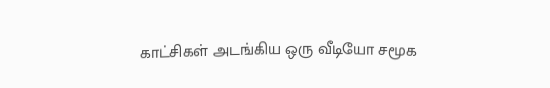காட்சிகள் அடங்கிய ஒரு வீடியோ சமூக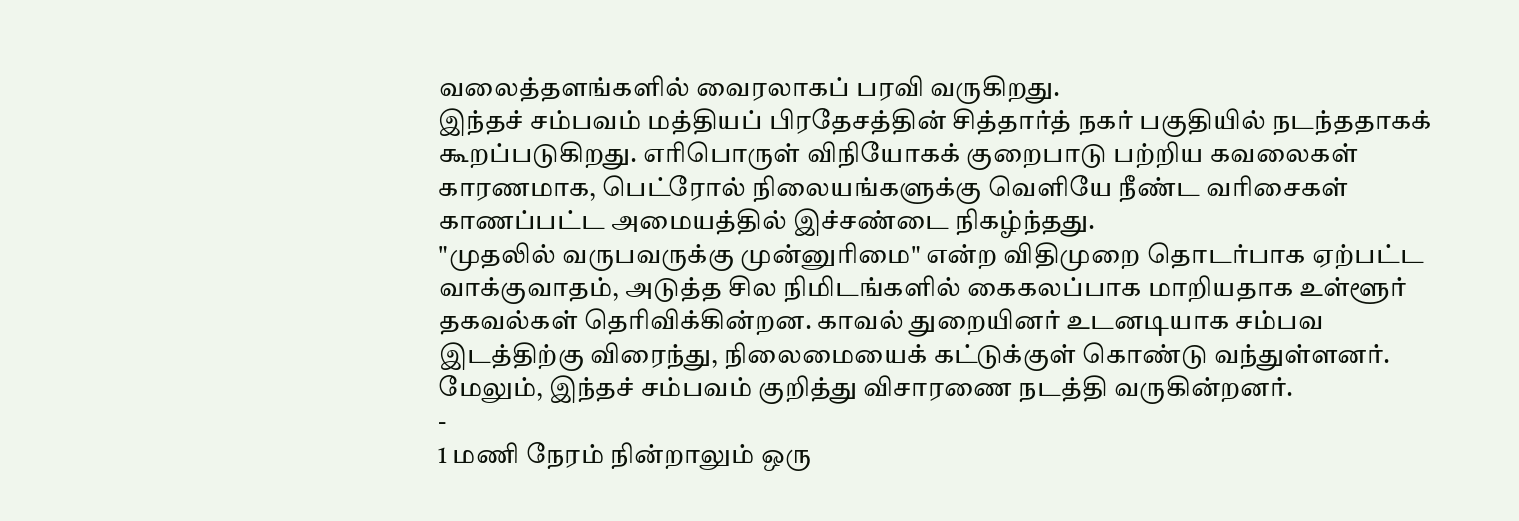வலைத்தளங்களில் வைரலாகப் பரவி வருகிறது.
இந்தச் சம்பவம் மத்தியப் பிரதேசத்தின் சித்தார்த் நகர் பகுதியில் நடந்ததாகக் கூறப்படுகிறது. எரிபொருள் விநியோகக் குறைபாடு பற்றிய கவலைகள் காரணமாக, பெட்ரோல் நிலையங்களுக்கு வெளியே நீண்ட வரிசைகள் காணப்பட்ட அமையத்தில் இச்சண்டை நிகழ்ந்தது.
"முதலில் வருபவருக்கு முன்னுரிமை" என்ற விதிமுறை தொடர்பாக ஏற்பட்ட வாக்குவாதம், அடுத்த சில நிமிடங்களில் கைகலப்பாக மாறியதாக உள்ளூர் தகவல்கள் தெரிவிக்கின்றன. காவல் துறையினர் உடனடியாக சம்பவ இடத்திற்கு விரைந்து, நிலைமையைக் கட்டுக்குள் கொண்டு வந்துள்ளனர். மேலும், இந்தச் சம்பவம் குறித்து விசாரணை நடத்தி வருகின்றனர்.
-
1 மணி நேரம் நின்றாலும் ஒரு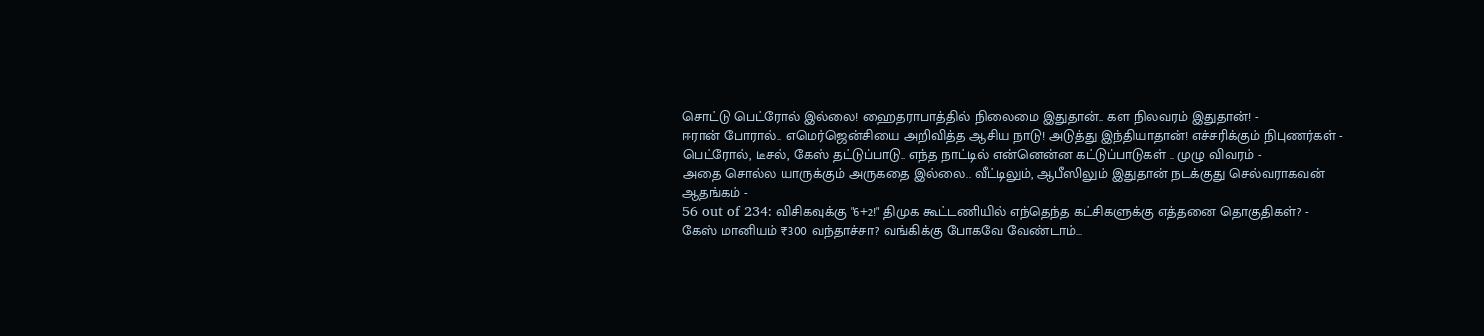சொட்டு பெட்ரோல் இல்லை! ஹைதராபாத்தில் நிலைமை இதுதான்.. கள நிலவரம் இதுதான்! -
ஈரான் போரால்.. எமெர்ஜென்சியை அறிவித்த ஆசிய நாடு! அடுத்து இந்தியாதான்! எச்சரிக்கும் நிபுணர்கள் -
பெட்ரோல், டீசல், கேஸ் தட்டுப்பாடு.. எந்த நாட்டில் என்னென்ன கட்டுப்பாடுகள் .. முழு விவரம் -
அதை சொல்ல யாருக்கும் அருகதை இல்லை.. வீட்டிலும், ஆபீஸிலும் இதுதான் நடக்குது செல்வராகவன் ஆதங்கம் -
56 out of 234: விசிகவுக்கு "6+2!" திமுக கூட்டணியில் எந்தெந்த கட்சிகளுக்கு எத்தனை தொகுதிகள்? -
கேஸ் மானியம் ₹300 வந்தாச்சா? வங்கிக்கு போகவே வேண்டாம்…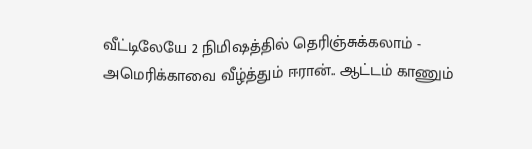வீட்டிலேயே 2 நிமிஷத்தில் தெரிஞ்சுக்கலாம் -
அமெரிக்காவை வீழ்த்தும் ஈரான்.. ஆட்டம் காணும்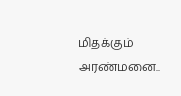மிதக்கும் அரண்மனை..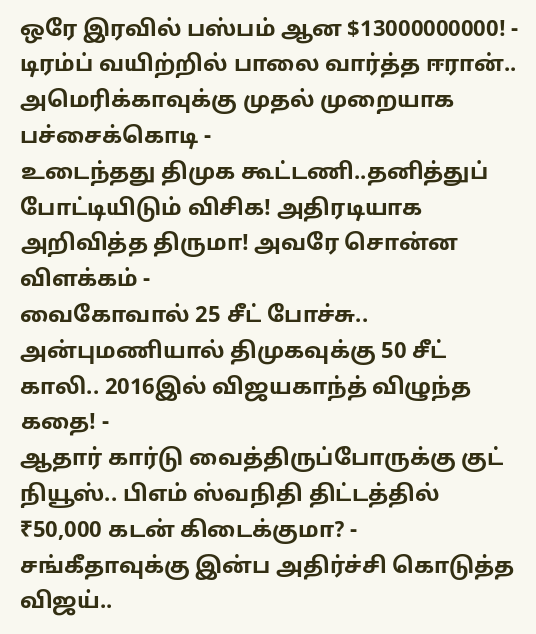ஒரே இரவில் பஸ்பம் ஆன $13000000000! -
டிரம்ப் வயிற்றில் பாலை வார்த்த ஈரான்.. அமெரிக்காவுக்கு முதல் முறையாக பச்சைக்கொடி -
உடைந்தது திமுக கூட்டணி..தனித்துப் போட்டியிடும் விசிக! அதிரடியாக அறிவித்த திருமா! அவரே சொன்ன விளக்கம் -
வைகோவால் 25 சீட் போச்சு.. அன்புமணியால் திமுகவுக்கு 50 சீட் காலி.. 2016இல் விஜயகாந்த் விழுந்த கதை! -
ஆதார் கார்டு வைத்திருப்போருக்கு குட் நியூஸ்.. பிஎம் ஸ்வநிதி திட்டத்தில் ₹50,000 கடன் கிடைக்குமா? -
சங்கீதாவுக்கு இன்ப அதிர்ச்சி கொடுத்த விஜய்..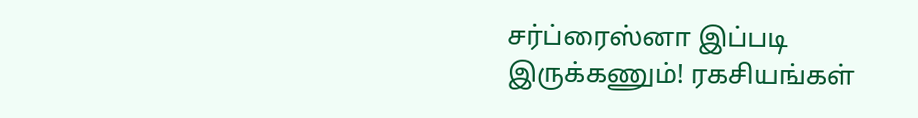சர்ப்ரைஸ்னா இப்படி இருக்கணும்! ரகசியங்கள்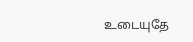உடையுதே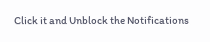Click it and Unblock the Notifications